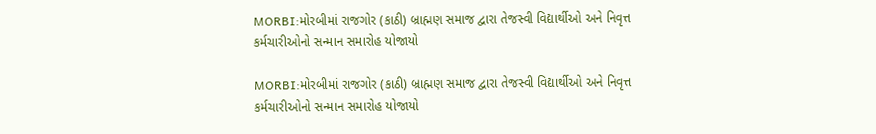MORBI:મોરબીમાં રાજગોર (કાઠી) બ્રાહ્મણ સમાજ દ્વારા તેજસ્વી વિદ્યાર્થીઓ અને નિવૃત્ત કર્મચારીઓનો સન્માન સમારોહ યોજાયો

MORBI:મોરબીમાં રાજગોર (કાઠી) બ્રાહ્મણ સમાજ દ્વારા તેજસ્વી વિદ્યાર્થીઓ અને નિવૃત્ત કર્મચારીઓનો સન્માન સમારોહ યોજાયો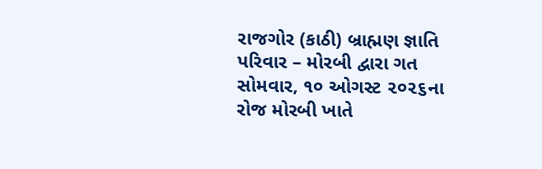રાજગોર (કાઠી) બ્રાહ્મણ જ્ઞાતિ પરિવાર – મોરબી દ્વારા ગત સોમવાર, ૧૦ ઓગસ્ટ ૨૦૨૬ના રોજ મોરબી ખાતે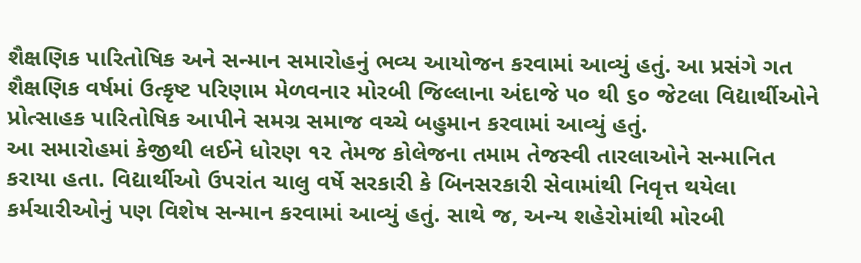શૈક્ષણિક પારિતોષિક અને સન્માન સમારોહનું ભવ્ય આયોજન કરવામાં આવ્યું હતું. આ પ્રસંગે ગત શૈક્ષણિક વર્ષમાં ઉત્કૃષ્ટ પરિણામ મેળવનાર મોરબી જિલ્લાના અંદાજે ૫૦ થી ૬૦ જેટલા વિદ્યાર્થીઓને પ્રોત્સાહક પારિતોષિક આપીને સમગ્ર સમાજ વચ્ચે બહુમાન કરવામાં આવ્યું હતું.
આ સમારોહમાં કેજીથી લઈને ધોરણ ૧૨ તેમજ કોલેજના તમામ તેજસ્વી તારલાઓને સન્માનિત કરાયા હતા. વિદ્યાર્થીઓ ઉપરાંત ચાલુ વર્ષે સરકારી કે બિનસરકારી સેવામાંથી નિવૃત્ત થયેલા કર્મચારીઓનું પણ વિશેષ સન્માન કરવામાં આવ્યું હતું. સાથે જ, અન્ય શહેરોમાંથી મોરબી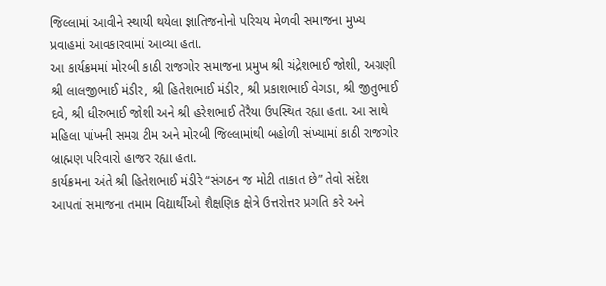જિલ્લામાં આવીને સ્થાયી થયેલા જ્ઞાતિજનોનો પરિચય મેળવી સમાજના મુખ્ય પ્રવાહમાં આવકારવામાં આવ્યા હતા.
આ કાર્યક્રમમાં મોરબી કાઠી રાજગોર સમાજના પ્રમુખ શ્રી ચંદ્રેશભાઈ જોશી, અગ્રણી શ્રી લાલજીભાઈ મંડીર, શ્રી હિતેશભાઈ મંડીર, શ્રી પ્રકાશભાઈ વેગડા, શ્રી જીતુભાઈ દવે, શ્રી ધીરુભાઈ જોશી અને શ્રી હરેશભાઈ તેરૈયા ઉપસ્થિત રહ્યા હતા. આ સાથે મહિલા પાંખની સમગ્ર ટીમ અને મોરબી જિલ્લામાંથી બહોળી સંખ્યામાં કાઠી રાજગોર બ્રાહ્મણ પરિવારો હાજર રહ્યા હતા.
કાર્યક્રમના અંતે શ્રી હિતેશભાઈ મંડીરે “સંગઠન જ મોટી તાકાત છે” તેવો સંદેશ આપતાં સમાજના તમામ વિદ્યાર્થીઓ શૈક્ષણિક ક્ષેત્રે ઉત્તરોત્તર પ્રગતિ કરે અને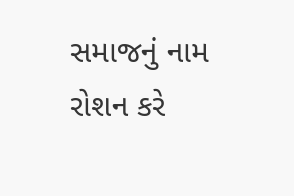સમાજનું નામ રોશન કરે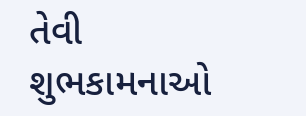તેવી શુભકામનાઓ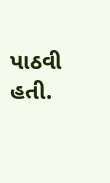પાઠવી હતી.